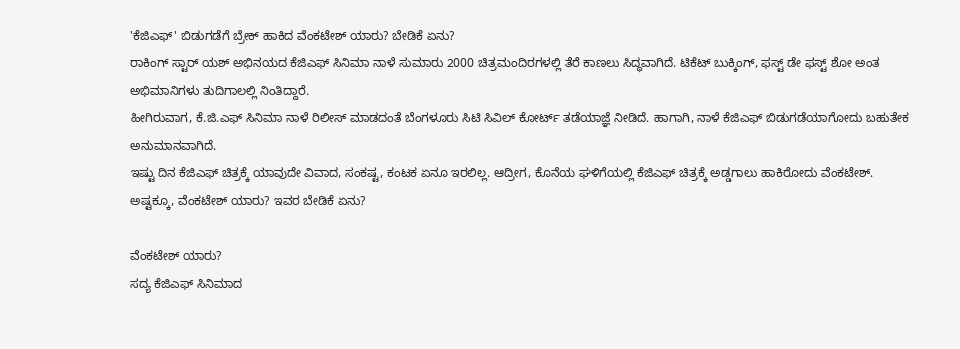'ಕೆಜಿಎಫ್' ಬಿಡುಗಡೆಗೆ ಬ್ರೇಕ್ ಹಾಕಿದ ವೆಂಕಟೇಶ್ ಯಾರು? ಬೇಡಿಕೆ ಏನು?
ರಾಕಿಂಗ್ ಸ್ಟಾರ್ ಯಶ್ ಅಭಿನಯದ ಕೆಜಿಎಫ್ ಸಿನಿಮಾ ನಾಳೆ ಸುಮಾರು 2000 ಚಿತ್ರಮಂದಿರಗಳಲ್ಲಿ ತೆರೆ ಕಾಣಲು ಸಿದ್ಧವಾಗಿದೆ. ಟಿಕೆಟ್ ಬುಕ್ಕಿಂಗ್, ಫಸ್ಟ್ ಡೇ ಫಸ್ಟ್ ಶೋ ಅಂತ ಅಭಿಮಾನಿಗಳು ತುದಿಗಾಲಲ್ಲಿ ನಿಂತಿದ್ದಾರೆ.
ಹೀಗಿರುವಾಗ, ಕೆ.ಜಿ.ಎಫ್ ಸಿನಿಮಾ ನಾಳೆ ರಿಲೀಸ್ ಮಾಡದಂತೆ ಬೆಂಗಳೂರು ಸಿಟಿ ಸಿವಿಲ್ ಕೋರ್ಟ್ ತಡೆಯಾಜ್ಞೆ ನೀಡಿದೆ. ಹಾಗಾಗಿ, ನಾಳೆ ಕೆಜಿಎಫ್ ಬಿಡುಗಡೆಯಾಗೋದು ಬಹುತೇಕ ಅನುಮಾನವಾಗಿದೆ.
ಇಷ್ಟು ದಿನ ಕೆಜಿಎಫ್ ಚಿತ್ರಕ್ಕೆ ಯಾವುದೇ ವಿವಾದ, ಸಂಕಷ್ಟ, ಕಂಟಕ ಏನೂ ಇರಲಿಲ್ಲ. ಆದ್ರೀಗ, ಕೊನೆಯ ಘಳಿಗೆಯಲ್ಲಿ ಕೆಜಿಎಫ್ ಚಿತ್ರಕ್ಕೆ ಅಡ್ಡಗಾಲು ಹಾಕಿರೋದು ವೆಂಕಟೇಶ್. ಅಷ್ಟಕ್ಕೂ, ವೆಂಕಟೇಶ್ ಯಾರು? ಇವರ ಬೇಡಿಕೆ ಏನು?

ವೆಂಕಟೇಶ್ ಯಾರು?
ಸದ್ಯ ಕೆಜಿಎಫ್ ಸಿನಿಮಾದ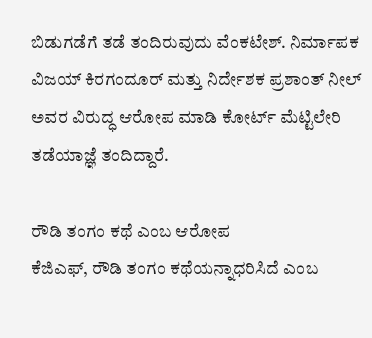ಬಿಡುಗಡೆಗೆ ತಡೆ ತಂದಿರುವುದು ವೆಂಕಟೇಶ್. ನಿರ್ಮಾಪಕ ವಿಜಯ್ ಕಿರಗಂದೂರ್ ಮತ್ತು ನಿರ್ದೇಶಕ ಪ್ರಶಾಂತ್ ನೀಲ್ ಅವರ ವಿರುದ್ಧ ಆರೋಪ ಮಾಡಿ ಕೋರ್ಟ್ ಮೆಟ್ಟಿಲೇರಿ ತಡೆಯಾಜ್ಞೆ ತಂದಿದ್ದಾರೆ.

ರೌಡಿ ತಂಗಂ ಕಥೆ ಎಂಬ ಆರೋಪ
ಕೆಜಿಎಫ್, ರೌಡಿ ತಂಗಂ ಕಥೆಯನ್ನಾಧರಿಸಿದೆ ಎಂಬ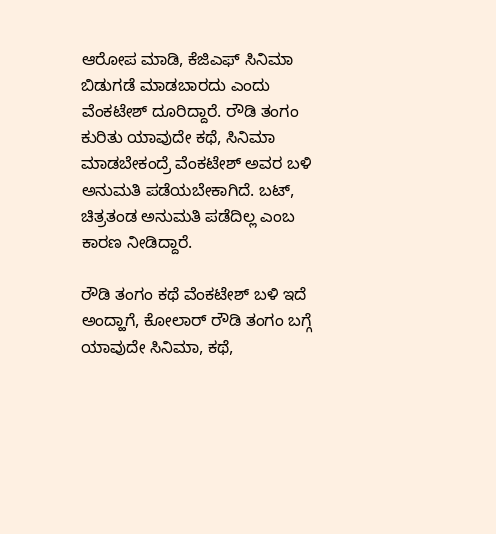ಆರೋಪ ಮಾಡಿ, ಕೆಜಿಎಫ್ ಸಿನಿಮಾ ಬಿಡುಗಡೆ ಮಾಡಬಾರದು ಎಂದು ವೆಂಕಟೇಶ್ ದೂರಿದ್ದಾರೆ. ರೌಡಿ ತಂಗಂ ಕುರಿತು ಯಾವುದೇ ಕಥೆ, ಸಿನಿಮಾ ಮಾಡಬೇಕಂದ್ರೆ ವೆಂಕಟೇಶ್ ಅವರ ಬಳಿ ಅನುಮತಿ ಪಡೆಯಬೇಕಾಗಿದೆ. ಬಟ್, ಚಿತ್ರತಂಡ ಅನುಮತಿ ಪಡೆದಿಲ್ಲ ಎಂಬ ಕಾರಣ ನೀಡಿದ್ದಾರೆ.

ರೌಡಿ ತಂಗಂ ಕಥೆ ವೆಂಕಟೇಶ್ ಬಳಿ ಇದೆ
ಅಂದ್ಹಾಗೆ, ಕೋಲಾರ್ ರೌಡಿ ತಂಗಂ ಬಗ್ಗೆ ಯಾವುದೇ ಸಿನಿಮಾ, ಕಥೆ,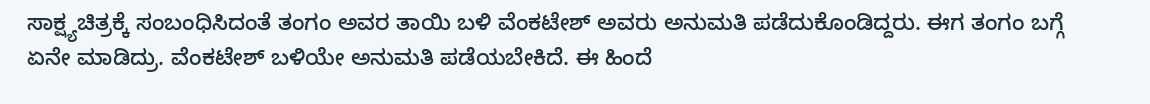ಸಾಕ್ಷ್ಯಚಿತ್ರಕ್ಕೆ ಸಂಬಂಧಿಸಿದಂತೆ ತಂಗಂ ಅವರ ತಾಯಿ ಬಳಿ ವೆಂಕಟೇಶ್ ಅವರು ಅನುಮತಿ ಪಡೆದುಕೊಂಡಿದ್ದರು. ಈಗ ತಂಗಂ ಬಗ್ಗೆ ಏನೇ ಮಾಡಿದ್ರು. ವೆಂಕಟೇಶ್ ಬಳಿಯೇ ಅನುಮತಿ ಪಡೆಯಬೇಕಿದೆ. ಈ ಹಿಂದೆ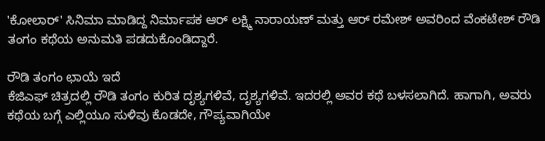'ಕೋಲಾರ್' ಸಿನಿಮಾ ಮಾಡಿದ್ದ ನಿರ್ಮಾಪಕ ಆರ್ ಲಕ್ಷ್ಮಿ ನಾರಾಯಣ್ ಮತ್ತು ಆರ್ ರಮೇಶ್ ಅವರಿಂದ ವೆಂಕಟೇಶ್ ರೌಡಿ ತಂಗಂ ಕಥೆಯ ಅನುಮತಿ ಪಡದುಕೊಂಡಿದ್ದಾರೆ.

ರೌಡಿ ತಂಗಂ ಛಾಯೆ ಇದೆ
ಕೆಜಿಎಫ್ ಚಿತ್ರದಲ್ಲಿ ರೌಡಿ ತಂಗಂ ಕುರಿತ ದೃಶ್ಯಗಳಿವೆ, ದೃಶ್ಯಗಳಿವೆ. ಇದರಲ್ಲಿ ಅವರ ಕಥೆ ಬಳಸಲಾಗಿದೆ. ಹಾಗಾಗಿ, ಅವರು ಕಥೆಯ ಬಗ್ಗೆ ಎಲ್ಲಿಯೂ ಸುಳಿವು ಕೊಡದೇ, ಗೌಪ್ಯವಾಗಿಯೇ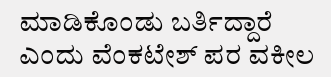ಮಾಡಿಕೊಂಡು ಬರ್ತಿದ್ದಾರೆ ಎಂದು ವೆಂಕಟೇಶ್ ಪರ ವಕೀಲ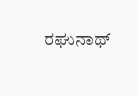ರಘುನಾಥ್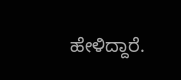ಹೇಳಿದ್ದಾರೆ.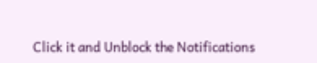Click it and Unblock the Notifications